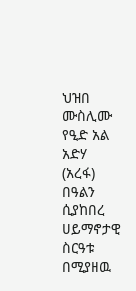ህዝበ ሙስሊሙ የዒድ አል አድሃ (አረፋ) በዓልን ሲያከበረ ሀይማኖታዊ ስርዓቱ በሚያዘዉ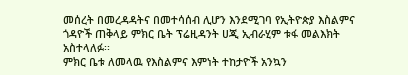መሰረት በመረዳዳትና በመተሳሰብ ሊሆን እንደሚገባ የኢትዮጵያ እስልምና ጎዳዮች ጠቅላይ ምክር ቤት ፕሬዚዳንት ሀጂ ኢብራሂም ቱፋ መልእክት አስተላለፉ፡፡
ምክር ቤቱ ለመላዉ የእስልምና እምነት ተከታዮች አንኳን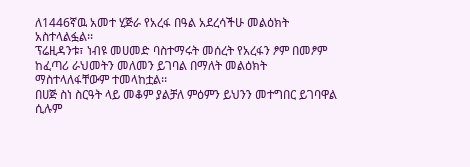ለ1446ኛዉ አመተ ሂጅራ የአረፋ በዓል አደረሳችሁ መልዕክት አስተላልፏል፡፡
ፕሬዚዳንቱ፣ ነብዩ መሀመድ ባስተማሩት መሰረት የአረፋን ፆም በመፆም ከፈጣሪ ራህመትን መለመን ይገባል በማለት መልዕክት ማስተላለፋቸውም ተመላከቷል፡፡
በሀጅ ስነ ስርዓት ላይ መቆም ያልቻለ ምዕምን ይህንን መተግበር ይገባዋል ሲሉም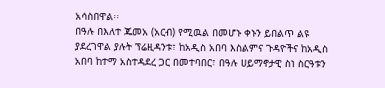አሳስበዋል፡፡
በዓሉ በእለተ ጁመአ (አርብ) የሚዉል በመሆኑ ቀኑን ይበልጥ ልዩ ያደረገዋል ያሉት ፕሬዚዳንቱ፣ ከአዲስ አበባ እስልምና ጉዳዮችና ከአዲስ አበባ ከተማ አስተዳደረ ጋር በመተባበር፣ በዓሉ ሀይማኖታዊ ስነ ስርዓቱን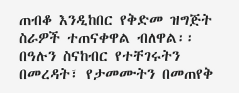ጠብቆ እንዲከበር የቅድመ ዝግጅት ስራዎች ተጠናቀዋል ብለዋል፡፡
በዓሉን ስናከብር የተቸገሩትን በመረዳት፣ የታመሙትን በመጠየቅ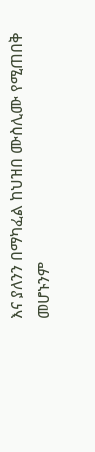እና ያለንን በማካፈል ከህዝበ ሙስሊሙ የሚጠበቅ መሆኑንም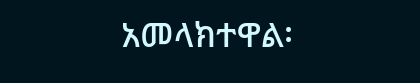አመላክተዋል፡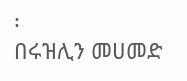፡
በሩዝሊን መሀመድ